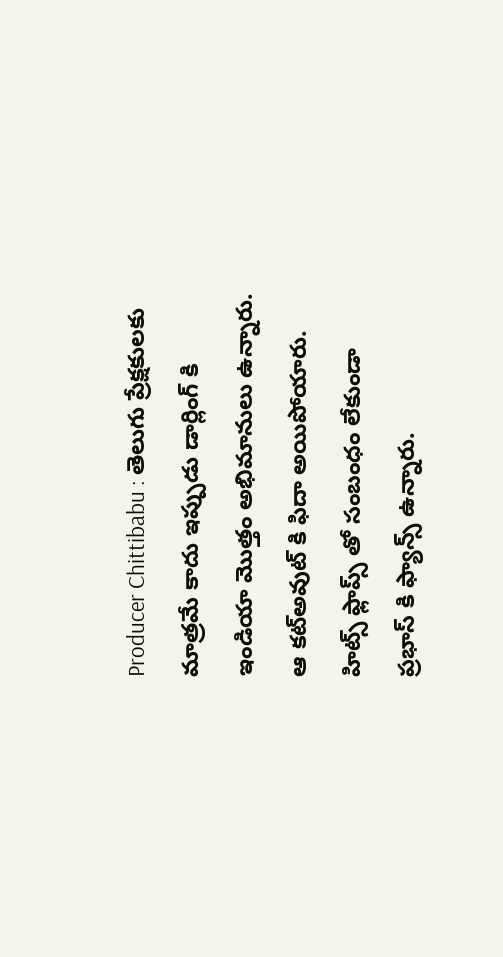Producer Chittibabu : తెలుగు ప్రేక్షకులకు మాత్రమే కాదు ఇప్పుడు డార్లింగ్ కి ఇండియా మొత్తం అభిమానులు ఉన్నారు. ఆ కట్అవుట్ కి ఫిదా అయిపోయారు. హిట్స్ ఫ్లాప్స్ తో సంబంధం లేకుండా ప్రభాస్ కి ఫ్యాన్స్ ఉన్నారు.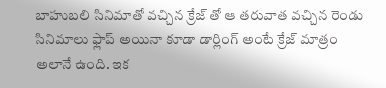బాహుబలి సినిమాతో వచ్చిన క్రేజ్ తో ఆ తరువాత వచ్చిన రెండు సినిమాలు ఫ్లాప్ అయినా కూడా డార్లింగ్ అంటే క్రేజ్ మాత్రం అలానే ఉంది. ఇక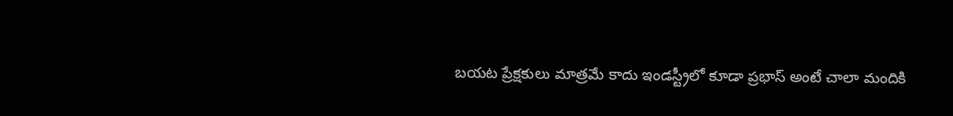బయట ప్రేక్షకులు మాత్రమే కాదు ఇండస్ట్రీలో కూడా ప్రభాస్ అంటే చాలా మందికి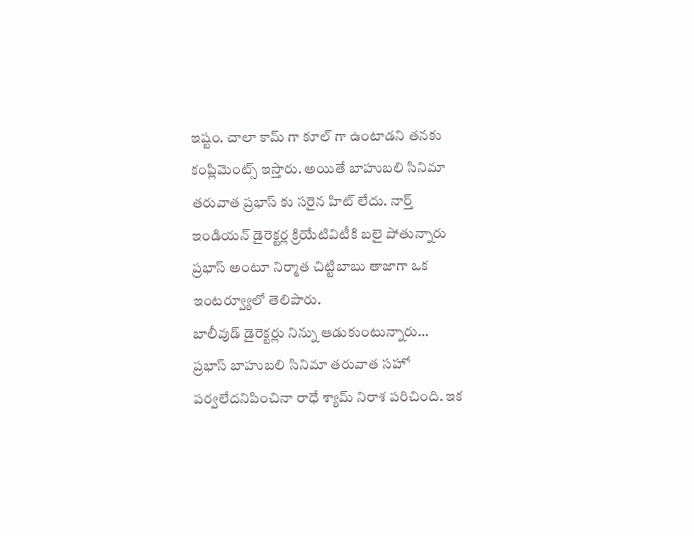ఇష్టం. చాలా కామ్ గా కూల్ గా ఉంటాడని తనకు కంప్లిమెంట్స్ ఇస్తారు. అయితే బాహుబలి సినిమా తరువాత ప్రభాస్ కు సరైన హిట్ లేదు. నార్త్ ఇండియన్ డైరెక్టర్ల క్రియేటివిటీకి బలై పోతున్నారు ప్రభాస్ అంటూ నిర్మాత చిట్టిబాబు తాజాగా ఒక ఇంటర్వ్యూలో తెలిపారు.
బాలీవుడ్ డైరెక్టర్లు నిన్ను ఆడుకుంటున్నారు…
ప్రభాస్ బాహుబలి సినిమా తరువాత సహో పర్వలేదనిపించినా రాధే శ్యామ్ నిరాశ పరిచింది. ఇక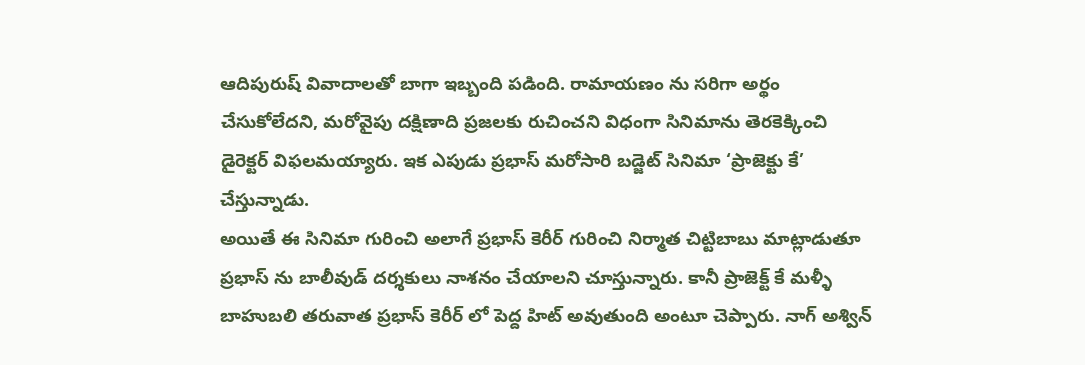ఆదిపురుష్ వివాదాలతో బాగా ఇబ్బంది పడింది. రామాయణం ను సరిగా అర్థం చేసుకోలేదని, మరోవైపు దక్షిణాది ప్రజలకు రుచించని విధంగా సినిమాను తెరకెక్కించి డైరెక్టర్ విఫలమయ్యారు. ఇక ఎపుడు ప్రభాస్ మరోసారి బడ్జెట్ సినిమా ‘ప్రాజెక్టు కే’ చేస్తున్నాడు.
అయితే ఈ సినిమా గురించి అలాగే ప్రభాస్ కెరీర్ గురించి నిర్మాత చిట్టిబాబు మాట్లాడుతూ ప్రభాస్ ను బాలీవుడ్ దర్శకులు నాశనం చేయాలని చూస్తున్నారు. కానీ ప్రాజెక్ట్ కే మళ్ళీ బాహుబలి తరువాత ప్రభాస్ కెరీర్ లో పెద్ద హిట్ అవుతుంది అంటూ చెప్పారు. నాగ్ అశ్విన్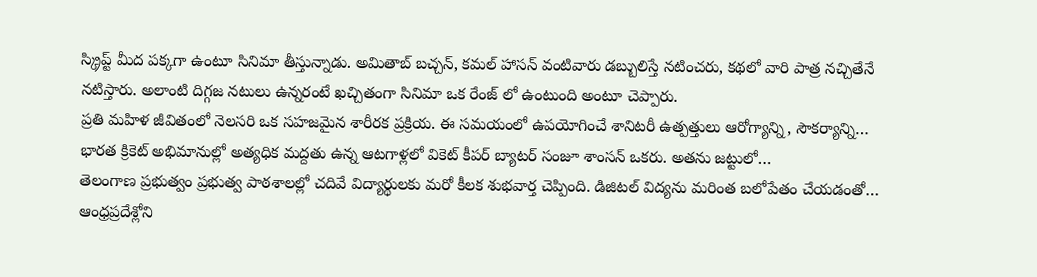స్క్రిప్ట్ మీద పక్కగా ఉంటూ సినిమా తీస్తున్నాడు. అమితాబ్ బచ్చన్, కమల్ హాసన్ వంటివారు డబ్బులిస్తే నటించరు, కథలో వారి పాత్ర నచ్చితేనే నటిస్తారు. అలాంటి దిగ్గజ నటులు ఉన్నరంటే ఖచ్చితంగా సినిమా ఒక రేంజ్ లో ఉంటుంది అంటూ చెప్పారు.
ప్రతి మహిళ జీవితంలో నెలసరి ఒక సహజమైన శారీరక ప్రక్రియ. ఈ సమయంలో ఉపయోగించే శానిటరీ ఉత్పత్తులు ఆరోగ్యాన్ని, సౌకర్యాన్ని…
భారత క్రికెట్ అభిమానుల్లో అత్యధిక మద్దతు ఉన్న ఆటగాళ్లలో వికెట్ కీపర్ బ్యాటర్ సంజూ శాంసన్ ఒకరు. అతను జట్టులో…
తెలంగాణ ప్రభుత్వం ప్రభుత్వ పాఠశాలల్లో చదివే విద్యార్థులకు మరో కీలక శుభవార్త చెప్పింది. డిజిటల్ విద్యను మరింత బలోపేతం చేయడంతో…
ఆంధ్రప్రదేశ్లోని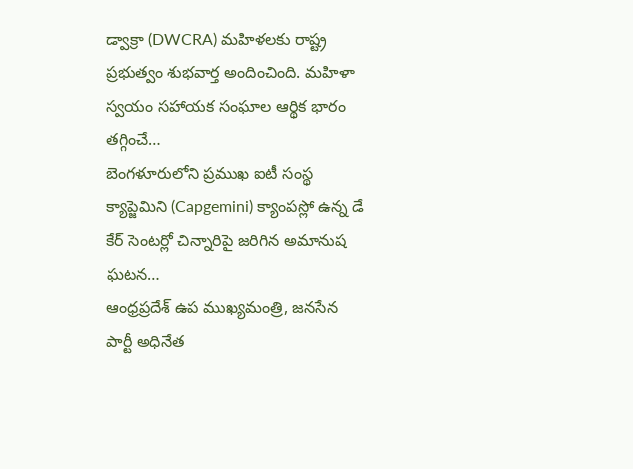డ్వాక్రా (DWCRA) మహిళలకు రాష్ట్ర ప్రభుత్వం శుభవార్త అందించింది. మహిళా స్వయం సహాయక సంఘాల ఆర్థిక భారం తగ్గించే…
బెంగళూరులోని ప్రముఖ ఐటీ సంస్థ క్యాప్జెమిని (Capgemini) క్యాంపస్లో ఉన్న డే కేర్ సెంటర్లో చిన్నారిపై జరిగిన అమానుష ఘటన…
ఆంధ్రప్రదేశ్ ఉప ముఖ్యమంత్రి, జనసేన పార్టీ అధినేత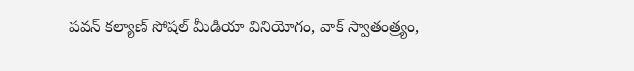పవన్ కల్యాణ్ సోషల్ మీడియా వినియోగం, వాక్ స్వాతంత్ర్యం,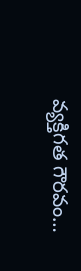వ్యక్తిగత గౌరవం…